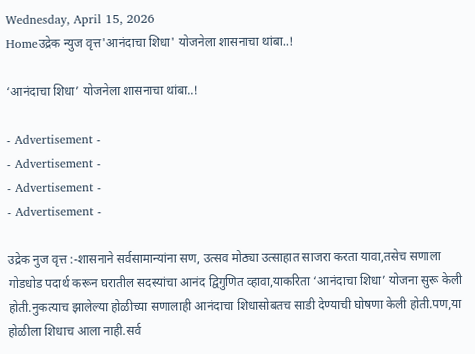Wednesday, April 15, 2026
Homeउद्रेक न्युज वृत्त'आनंदाचा शिधा' योजनेला शासनाचा थांबा..!

‘आनंदाचा शिधा’ योजनेला शासनाचा थांबा..!

- Advertisement -
- Advertisement -
- Advertisement -
- Advertisement -

उद्रेक नुज वृत्त :-शासनाने सर्वसामान्यांना सण, उत्सव मोठ्या उत्साहात साजरा करता यावा,तसेच सणाला गोडधोड पदार्थ करून घरातील सदस्यांचा आनंद द्विगुणित व्हावा,याकरिता ‘आनंदाचा शिधा’ योजना सुरू केली होती.नुकत्याच झालेल्या होळीच्या सणालाही आनंदाचा शिधासोबतच साडी देण्याची घोषणा केली होती.पण,या होळीला शिधाच आला नाही.सर्व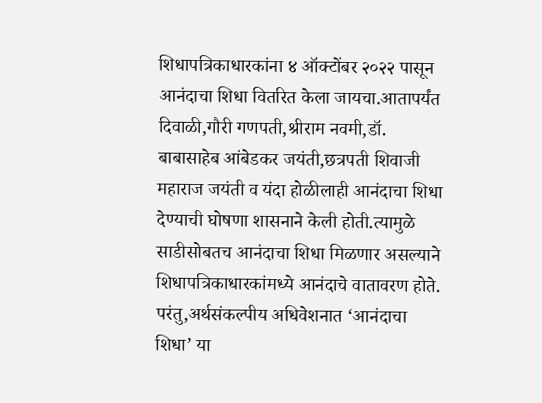शिधापत्रिकाधारकांना ४ ऑक्टोंबर २०२२ पासून आनंदाचा शिधा वितरित केला जायचा.आतापर्यंत दिवाळी,गौरी गणपती,श्रीराम नवमी,डॉ. बाबासाहेब आंबेडकर जयंती,छत्रपती शिवाजी महाराज जयंती व यंदा होळीलाही आनंदाचा शिधा देण्याची घोषणा शासनाने केली होती.त्यामुळे साडीसोबतच आनंदाचा शिधा मिळणार असल्याने शिधापत्रिकाधारकांमध्ये आनंदाचे वातावरण होते. परंतु,अर्थसंकल्पीय अधिवेशनात ‘आनंदाचा शिधा’ या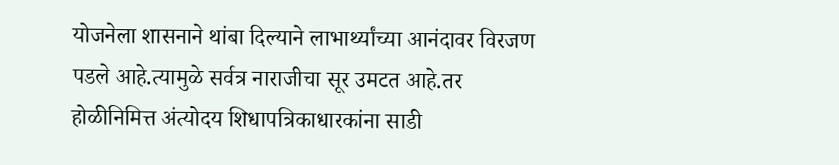योजनेला शासनाने थांबा दिल्याने लाभार्थ्यांच्या आनंदावर विरजण पडले आहे.त्यामुळे सर्वत्र नाराजीचा सूर उमटत आहे.तर होळीनिमित्त अंत्योदय शिधापत्रिकाधारकांना साडी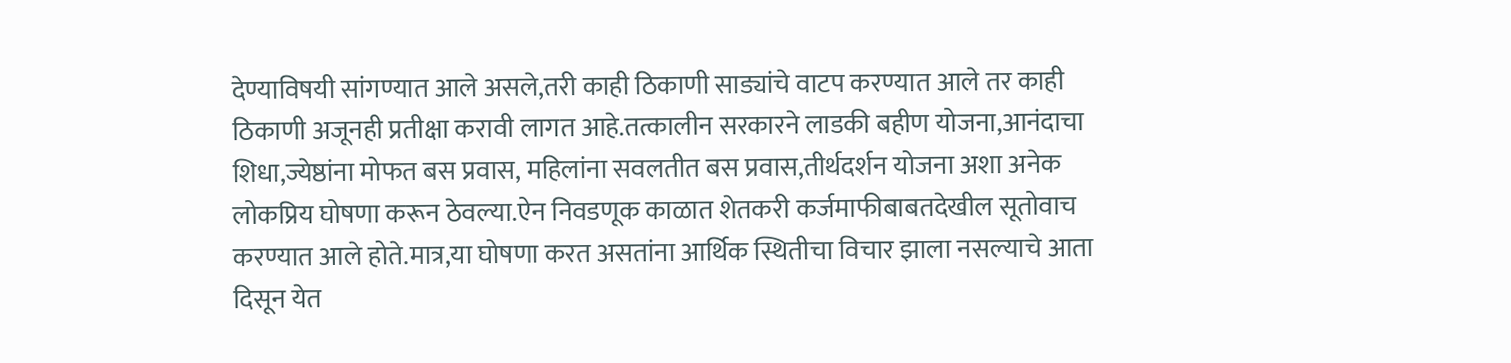देण्याविषयी सांगण्यात आले असले,तरी काही ठिकाणी साड्यांचे वाटप करण्यात आले तर काही ठिकाणी अजूनही प्रतीक्षा करावी लागत आहे.तत्कालीन सरकारने लाडकी बहीण योजना,आनंदाचा शिधा,ज्येष्ठांना मोफत बस प्रवास, महिलांना सवलतीत बस प्रवास,तीर्थदर्शन योजना अशा अनेक लोकप्रिय घोषणा करून ठेवल्या.ऐन निवडणूक काळात शेतकरी कर्जमाफीबाबतदेखील सूतोवाच करण्यात आले होते.मात्र,या घोषणा करत असतांना आर्थिक स्थितीचा विचार झाला नसल्याचे आता दिसून येत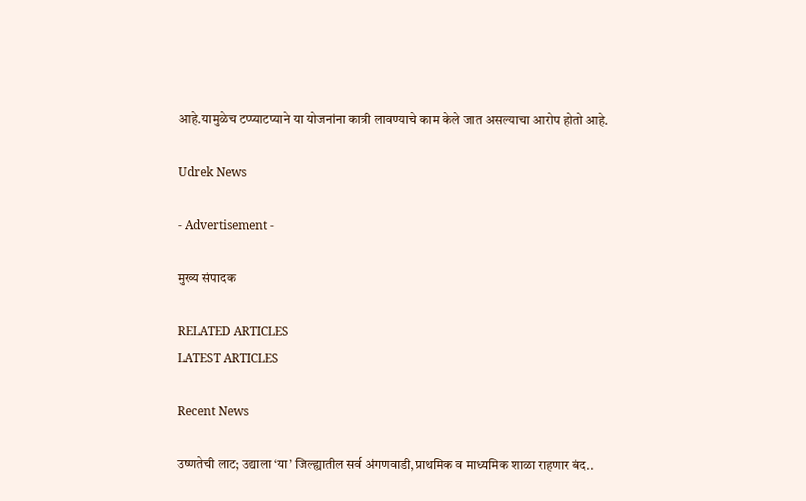आहे.यामुळेच टप्प्याटप्याने या योजनांना कात्री लावण्याचे काम केले जात असल्याचा आरोप होतो आहे.

Udrek News

- Advertisement -

मुख्य संपादक

RELATED ARTICLES
LATEST ARTICLES

Recent News

उष्णतेची लाट; उद्याला ‘या’ जिल्ह्यातील सर्व अंगणवाडी,प्राथमिक व माध्यमिक शाळा राहणार बंद..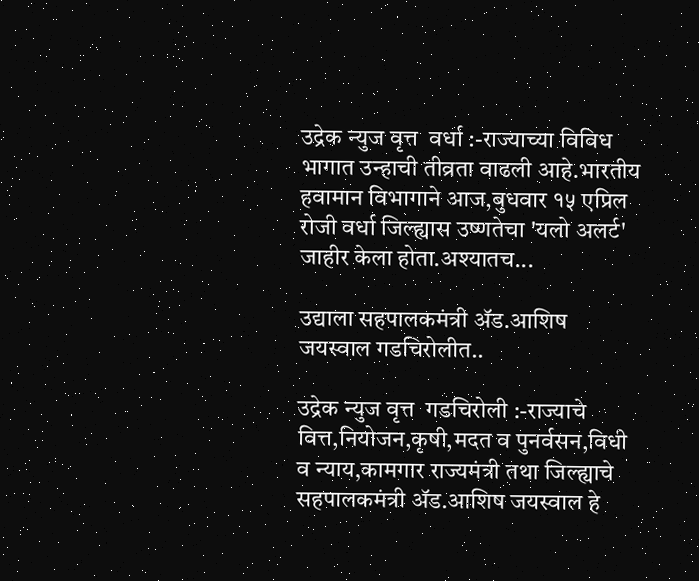उद्रेक न्युज वृत्त  वर्धा :-राज्याच्या विविध भागात उन्हाची तीव्रता वाढली आहे.भारतीय हवामान विभागाने आज,बुधवार १५ एप्रिल रोजी वर्धा जिल्ह्यास उष्णतेचा 'यलो अलर्ट' जाहीर केला होता.अश्यातच...

उद्याला सहपालकमंत्री ॲड.आशिष जयस्वाल गडचिरोलीत..

उद्रेक न्युज वृत्त  गडचिरोली :-राज्याचे वित्त,नियोजन,कृषी,मदत व पुनर्वसन,विधी व न्याय,कामगार राज्यमंत्री तथा जिल्ह्याचे सहपालकमंत्री ॲड.आशिष जयस्वाल हे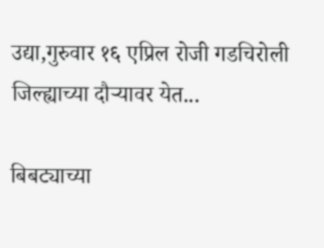उद्या,गुरुवार १६ एप्रिल रोजी गडचिरोली जिल्ह्याच्या दौऱ्यावर येत...

बिबट्याच्या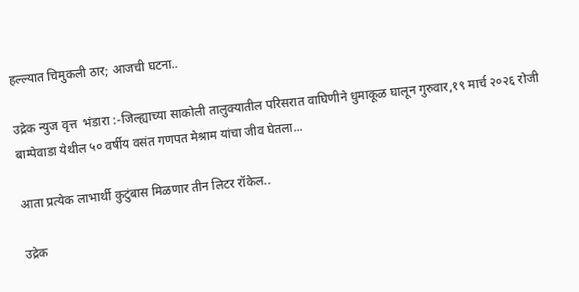हल्ल्यात चिमुकली ठार; आजची घटना..

उद्रेक न्युज वृत्त  भंडारा :-जिल्ह्याच्या साकोली तालुक्यातील परिसरात वाघिणीने धुमाकूळ घालून गुरुवार,१९ मार्च २०२६ रोजी बाम्पेवाडा येथील ५० वर्षीय वसंत गणपत मेश्राम यांचा जीव घेतला...

आता प्रत्येक लाभार्थी कुटुंबास मिळणार तीन लिटर रॉकेल..

उद्रेक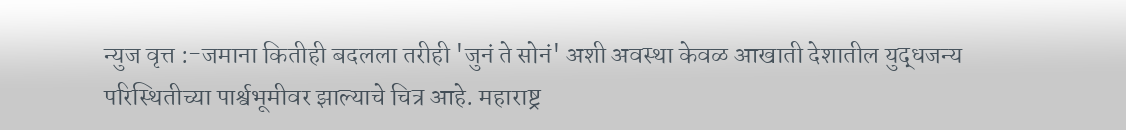न्युज वृत्त :-जमाना कितीही बदलला तरीही 'जुनं ते सोनं' अशी अवस्था केवळ आखाती देशातील युद्धजन्य परिस्थितीच्या पार्श्वभूमीवर झाल्याचे चित्र आहे. महाराष्ट्र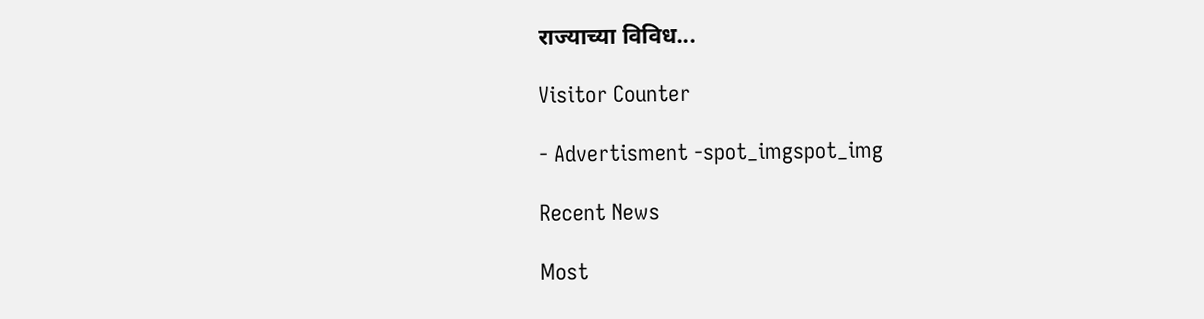राज्याच्या विविध...

Visitor Counter

- Advertisment -spot_imgspot_img

Recent News

Most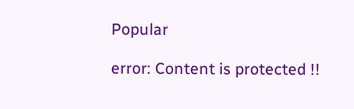Popular

error: Content is protected !!